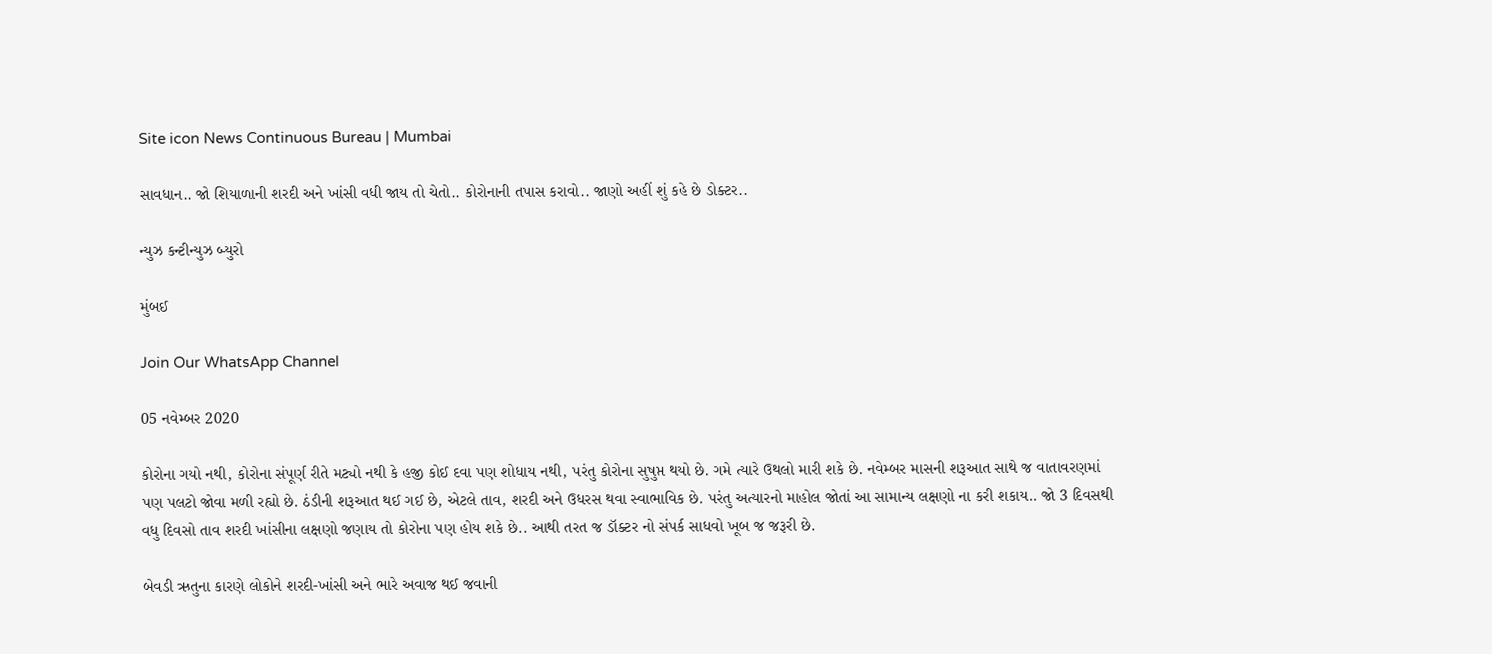Site icon News Continuous Bureau | Mumbai

સાવધાન.. જો શિયાળાની શરદી અને ખાંસી વધી જાય તો ચેતો.. કોરોનાની તપાસ કરાવો.. જાણો અહીં શું કહે છે ડોક્ટર..

ન્યુઝ કન્ટીન્યુઝ બ્યુરો

મુંબઈ

Join Our WhatsApp Channel

05 નવેમ્બર 2020

કોરોના ગયો નથી, કોરોના સંપૂર્ણ રીતે મટ્યો નથી કે હજી કોઈ દવા પણ શોધાય નથી, પરંતુ કોરોના સુષુપ્ત થયો છે. ગમે ત્યારે ઉથલો મારી શકે છે. નવેમ્બર માસની શરૂઆત સાથે જ વાતાવરણમાં પણ પલટો જોવા મળી રહ્યો છે. ઠંડીની શરૂઆત થઈ ગઈ છે, એટલે તાવ, શરદી અને ઉધરસ થવા સ્વાભાવિક છે. પરંતુ અત્યારનો માહોલ જોતાં આ સામાન્ય લક્ષણો ના કરી શકાય.. જો 3 દિવસથી વધુ દિવસો તાવ શરદી ખાંસીના લક્ષણો જણાય તો કોરોના પણ હોય શકે છે.. આથી તરત જ ડૉક્ટર નો સંપર્ક સાધવો ખૂબ જ જરૂરી છે.

બેવડી ઋતુના કારણે લોકોને શરદી-ખાંસી અને ભારે અવાજ થઈ જવાની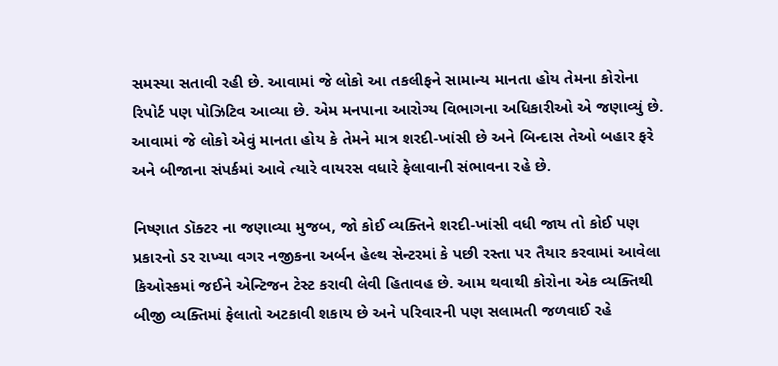સમસ્યા સતાવી રહી છે. આવામાં જે લોકો આ તકલીફને સામાન્ય માનતા હોય તેમના કોરોના રિપોર્ટ પણ પોઝિટિવ આવ્યા છે. એમ મનપાના આરોગ્ય વિભાગના અધિકારીઓ એ જણાવ્યું છે. આવામાં જે લોકો એવું માનતા હોય કે તેમને માત્ર શરદી-ખાંસી છે અને બિન્દાસ તેઓ બહાર ફરે અને બીજાના સંપર્કમાં આવે ત્યારે વાયરસ વધારે ફેલાવાની સંભાવના રહે છે.

નિષ્ણાત ડૉક્ટર ના જણાવ્યા મુજબ, જો કોઈ વ્યક્તિને શરદી-ખાંસી વધી જાય તો કોઈ પણ પ્રકારનો ડર રાખ્યા વગર નજીકના અર્બન હેલ્થ સેન્ટરમાં કે પછી રસ્તા પર તૈયાર કરવામાં આવેલા કિઓસ્કમાં જઈને એન્ટિજન ટેસ્ટ કરાવી લેવી હિતાવહ છે. આમ થવાથી કોરોના એક વ્યક્તિથી બીજી વ્યક્તિમાં ફેલાતો અટકાવી શકાય છે અને પરિવારની પણ સલામતી જળવાઈ રહે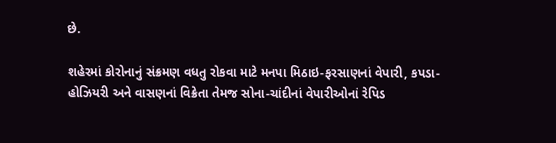છે.

શહેરમાં કોરોનાનું સંક્રમણ વધતુ રોકવા માટે મનપા મિઠાઇ-ફરસાણનાં વેપારી, કપડા-હોઝિયરી અને વાસણનાં વિક્રેતા તેમજ સોના-ચાંદીનાં વેપારીઓનાં રેપિડ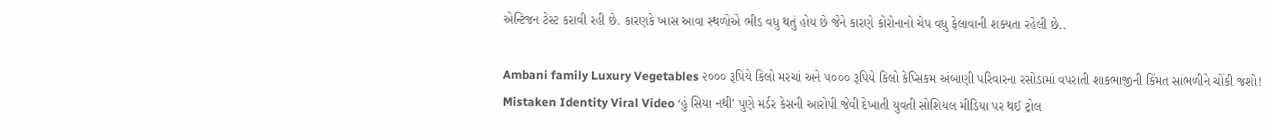એન્ટિજન ટેસ્ટ કરાવી રહી છે. કારણકે ખાસ આવા સ્થળોએ ભીડ વધુ થતું હોય છે જેને કારણે કોરોનાનો ચેપ વધુ ફેલાવાની શક્યતા રહેલી છે..

Ambani family Luxury Vegetables ૨૦૦૦ રૂપિયે કિલો મરચાં અને ૫૦૦૦ રૂપિયે કિલો કેપ્સિકમ અંબાણી પરિવારના રસોડામાં વપરાતી શાકભાજીની કિંમત સાંભળીને ચોંકી જશો!
Mistaken Identity Viral Video ‘હું સિયા નથી’ પુણે મર્ડર કેસની આરોપી જેવી દેખાતી યુવતી સોશિયલ મીડિયા પર થઈ ટ્રોલ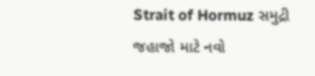Strait of Hormuz સમુદ્રી જહાજો માટે નવો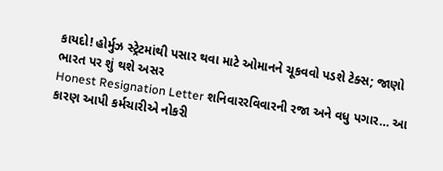કાયદો! હોર્મુઝ સ્ટ્રેટમાંથી પસાર થવા માટે ઓમાનને ચૂકવવો પડશે ટેક્સ; જાણો ભારત પર શું થશે અસર
Honest Resignation Letter શનિવારરવિવારની રજા અને વધુ પગાર… આ કારણ આપી કર્મચારીએ નોકરી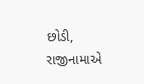છોડી, રાજીનામાએ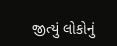જીત્યું લોકોનું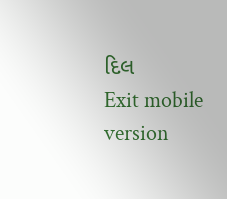દિલ
Exit mobile version